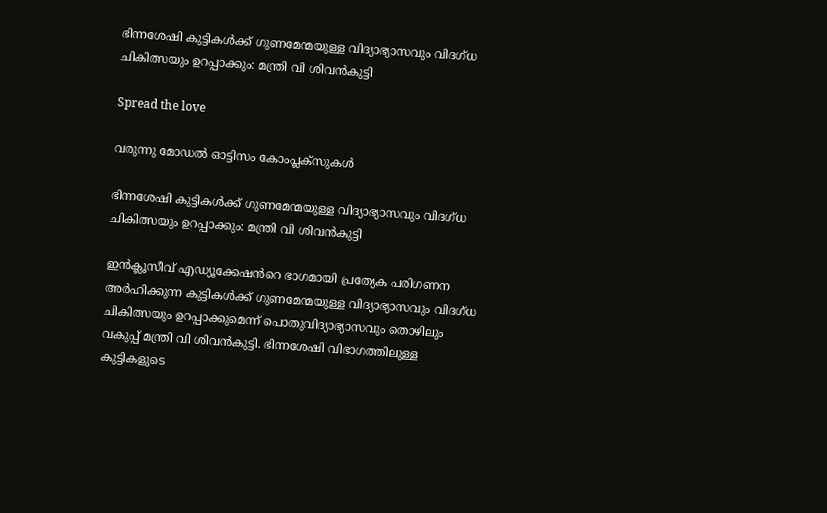ഭിന്നശേഷി കുട്ടികൾക്ക് ഗുണമേന്മയുള്ള വിദ്യാഭ്യാസവും വിദഗ്ധ ചികിത്സയും ഉറപ്പാക്കും: മന്ത്രി വി ശിവൻകുട്ടി

Spread the love

വരുന്നു മോഡൽ ഓട്ടിസം കോംപ്ലക്സുകൾ

ഭിന്നശേഷി കുട്ടികൾക്ക് ഗുണമേന്മയുള്ള വിദ്യാഭ്യാസവും വിദഗ്ധ ചികിത്സയും ഉറപ്പാക്കും: മന്ത്രി വി ശിവൻകുട്ടി

ഇൻക്ലൂസീവ് എഡ്യൂക്കേഷൻറെ ഭാഗമായി പ്രത്യേക പരിഗണന അർഹിക്കുന്ന കുട്ടികൾക്ക് ഗുണമേന്മയുള്ള വിദ്യാഭ്യാസവും വിദഗ്ധ ചികിത്സയും ഉറപ്പാക്കുമെന്ന് പൊതുവിദ്യാഭ്യാസവും തൊഴിലും വകുപ്പ് മന്ത്രി വി ശിവൻകുട്ടി. ഭിന്നശേഷി വിഭാഗത്തിലുള്ള കുട്ടികളുടെ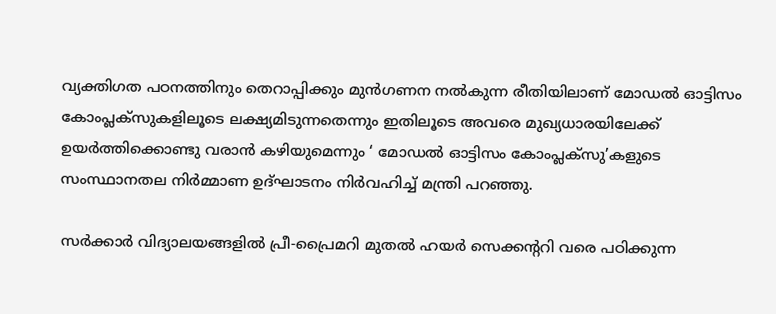വ്യക്തിഗത പഠനത്തിനും തെറാപ്പിക്കും മുൻഗണന നൽകുന്ന രീതിയിലാണ് മോഡൽ ഓട്ടിസം കോംപ്ലക്സുകളിലൂടെ ലക്ഷ്യമിടുന്നതെന്നും ഇതിലൂടെ അവരെ മുഖ്യധാരയിലേക്ക് ഉയർത്തിക്കൊണ്ടു വരാൻ കഴിയുമെന്നും ‘ മോഡൽ ഓട്ടിസം കോംപ്ലക്സു’കളുടെ സംസ്ഥാനതല നിർമ്മാണ ഉദ്ഘാടനം നിർവഹിച്ച് മന്ത്രി പറഞ്ഞു.

സർക്കാർ വിദ്യാലയങ്ങളിൽ പ്രീ-പ്രൈമറി മുതൽ ഹയർ സെക്കന്ററി വരെ പഠിക്കുന്ന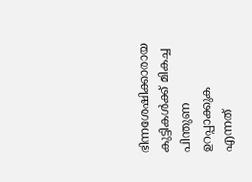ഭിന്നശേഷിക്കാരായ കുട്ടികൾക്ക് മികച്ച പിന്തുണ ഉറപ്പാക്കുക എന്നത്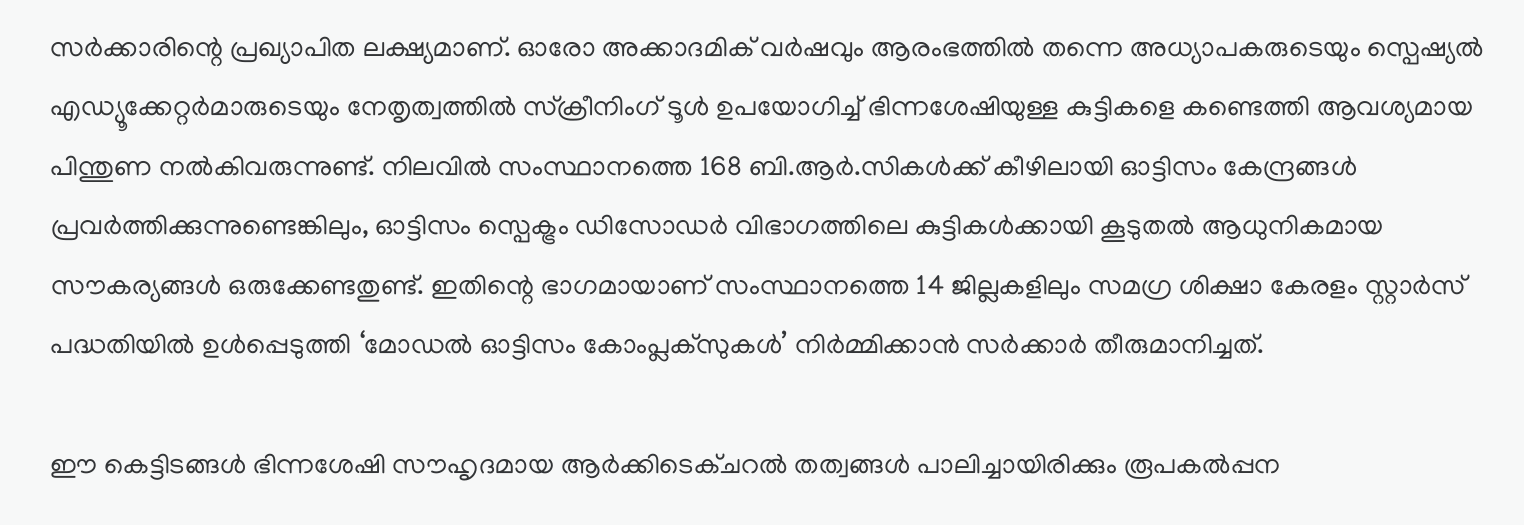സർക്കാരിന്റെ പ്രഖ്യാപിത ലക്ഷ്യമാണ്. ഓരോ അക്കാദമിക് വർഷവും ആരംഭത്തിൽ തന്നെ അധ്യാപകരുടെയും സ്പെഷ്യൽ എഡ്യൂക്കേറ്റർമാരുടെയും നേതൃത്വത്തിൽ സ്ക്രീനിംഗ് ടൂൾ ഉപയോഗിച്ച് ഭിന്നശേഷിയുള്ള കുട്ടികളെ കണ്ടെത്തി ആവശ്യമായ പിന്തുണ നൽകിവരുന്നുണ്ട്. നിലവിൽ സംസ്ഥാനത്തെ 168 ബി.ആർ.സികൾക്ക് കീഴിലായി ഓട്ടിസം കേന്ദ്രങ്ങൾ പ്രവർത്തിക്കുന്നുണ്ടെങ്കിലും, ഓട്ടിസം സ്പെക്ട്രം ഡിസോഡർ വിഭാഗത്തിലെ കുട്ടികൾക്കായി കൂടുതൽ ആധുനികമായ സൗകര്യങ്ങൾ ഒരുക്കേണ്ടതുണ്ട്. ഇതിന്റെ ഭാഗമായാണ് സംസ്ഥാനത്തെ 14 ജില്ലകളിലും സമഗ്ര ശിക്ഷാ കേരളം സ്റ്റാർസ് പദ്ധതിയിൽ ഉൾപ്പെടുത്തി ‘മോഡൽ ഓട്ടിസം കോംപ്ലക്സുകൾ’ നിർമ്മിക്കാൻ സർക്കാർ തീരുമാനിച്ചത്.

ഈ കെട്ടിടങ്ങൾ ഭിന്നശേഷി സൗഹൃദമായ ആർക്കിടെക്‌ചറൽ തത്വങ്ങൾ പാലിച്ചായിരിക്കും രൂപകൽപ്പന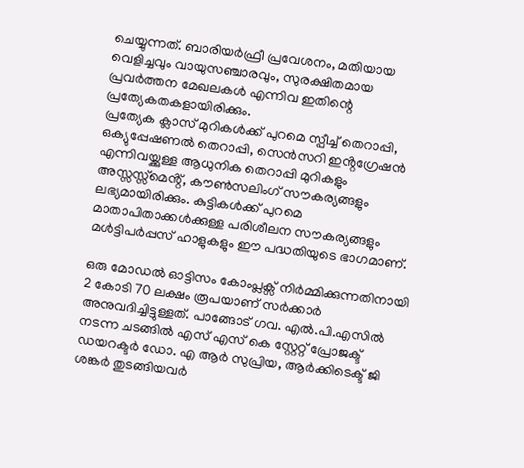ചെയ്യുന്നത്. ബാരിയർഫ്രീ പ്രവേശനം, മതിയായ വെളിച്ചവും വായുസഞ്ചാരവും, സുരക്ഷിതമായ പ്രവർത്തന മേഖലകൾ എന്നിവ ഇതിന്റെ പ്രത്യേകതകളായിരിക്കും.
പ്രത്യേക ക്ലാസ് മുറികൾക്ക് പുറമെ സ്പീച്ച് തെറാപ്പി, ഒക്യുപ്പേഷണൽ തെറാപ്പി, സെൻസറി ഇൻ്റഗ്രേഷൻ എന്നിവയ്ക്കുള്ള ആധുനിക തെറാപ്പി മുറികളും അസ്സസ്സ്മെൻ്റ്, കൗൺസലിംഗ് സൗകര്യങ്ങളും ലഭ്യമായിരിക്കും. കുട്ടികൾക്ക് പുറമെ മാതാപിതാക്കൾക്കുള്ള പരിശീലന സൗകര്യങ്ങളും മൾട്ടിപർപ്പസ് ഹാളുകളും ഈ പദ്ധതിയുടെ ഭാഗമാണ്.

ഒരു മോഡൽ ഓട്ടിസം കോംപ്ലക്സ് നിർമ്മിക്കുന്നതിനായി 2 കോടി 70 ലക്ഷം രൂപയാണ് സർക്കാർ അനുവദിച്ചിട്ടുള്ളത്. പാങ്ങോട് ഗവ. എൽ.പി.എസിൽ നടന്ന ചടങ്ങിൽ എസ് എസ് കെ സ്റ്റേറ്റ് പ്രോജക്ട് ഡയറക്ടർ ഡോ. എ ആർ സുപ്രിയ, ആർക്കിടെക്ട് ജി ശങ്കർ തുടങ്ങിയവർ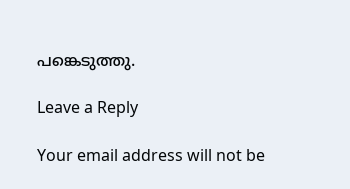പങ്കെടുത്തു.

Leave a Reply

Your email address will not be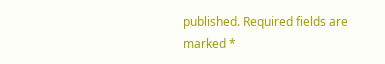published. Required fields are marked *